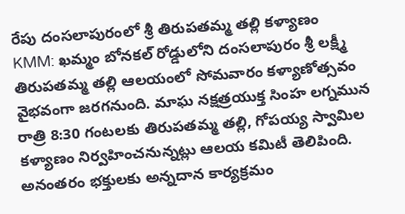రేపు దంసలాపురంలో శ్రీ తిరుపతమ్మ తల్లి కళ్యాణం
KMM: ఖమ్మం బోనకల్ రోడ్డులోని దంసలాపురం శ్రీ లక్ష్మీ తిరుపతమ్మ తల్లి ఆలయంలో సోమవారం కళ్యాణోత్సవం వైభవంగా జరగనుంది. మాఘ నక్షత్రయుక్త సింహ లగ్నమున రాత్రి 8:30 గంటలకు తిరుపతమ్మ తల్లి, గోపయ్య స్వామిల కళ్యాణం నిర్వహించనున్నట్లు ఆలయ కమిటీ తెలిపింది. అనంతరం భక్తులకు అన్నదాన కార్యక్రమం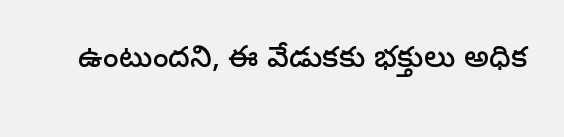ఉంటుందని, ఈ వేడుకకు భక్తులు అధిక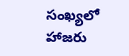సంఖ్యలో హాజరు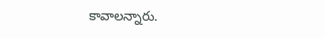కావాలన్నారు.